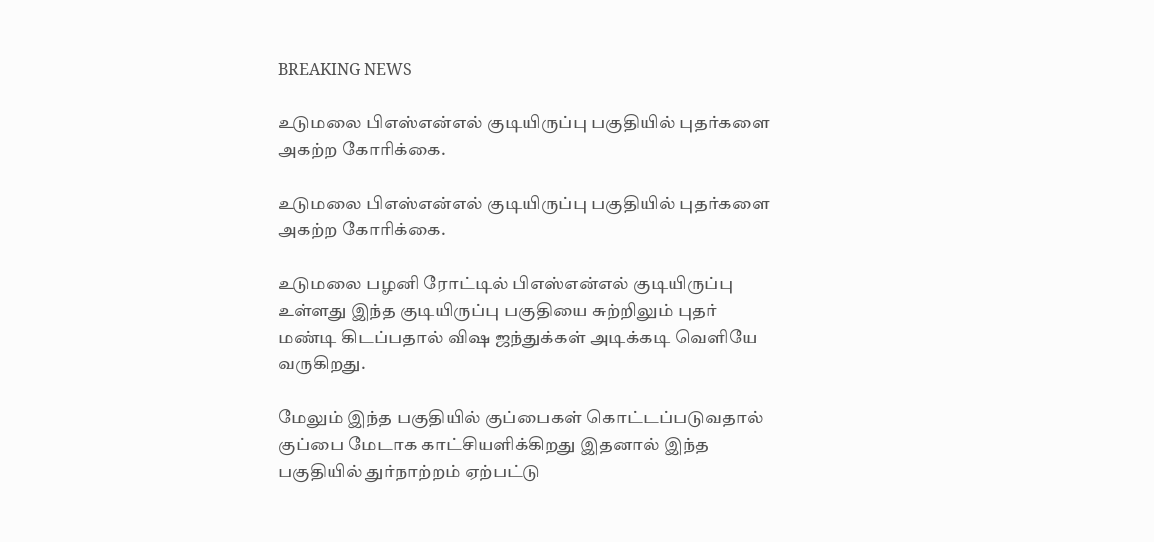BREAKING NEWS

உடுமலை பிஎஸ்என்எல் குடியிருப்பு பகுதியில் புதர்களை அகற்ற கோரிக்கை.

உடுமலை பிஎஸ்என்எல் குடியிருப்பு பகுதியில் புதர்களை அகற்ற கோரிக்கை.

உடுமலை பழனி ரோட்டில் பிஎஸ்என்எல் குடியிருப்பு உள்ளது இந்த குடியிருப்பு பகுதியை சுற்றிலும் புதர் மண்டி கிடப்பதால் விஷ ஜந்துக்கள் அடிக்கடி வெளியே வருகிறது.

மேலும் இந்த பகுதியில் குப்பைகள் கொட்டப்படுவதால் குப்பை மேடாக காட்சியளிக்கிறது இதனால் இந்த பகுதியில் துர்நாற்றம் ஏற்பட்டு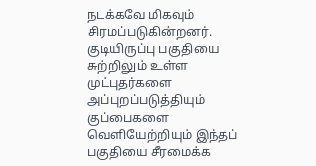நடக்கவே மிகவும் சிரமப்படுகின்றனர். குடியிருப்பு பகுதியை சுற்றிலும் உள்ள முட்புதர்களை அப்புறப்படுத்தியும் குப்பைகளை வெளியேற்றியும் இந்தப் பகுதியை சீரமைக்க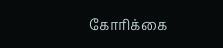கோரிக்கை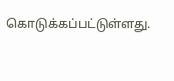கொடுக்கப்பட்டுள்ளது.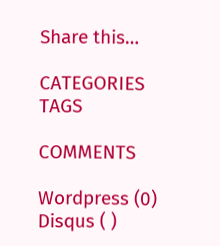Share this…

CATEGORIES
TAGS

COMMENTS

Wordpress (0)
Disqus ( )